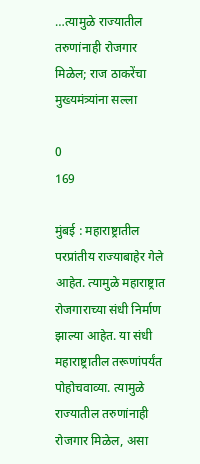…त्यामुळे राज्यातील तरुणांनाही रोजगार मिळेल; राज ठाकरेंचा मुख्यमंत्र्यांना सल्ला

0
169

मुंबई : महाराष्ट्रातील परप्रांतीय राज्याबाहेर गेले आहेत. त्यामुळे महाराष्ट्रात रोजगाराच्या संधी निर्माण झाल्या आहेत. या संधी महाराष्ट्रातील तरूणांपर्यंत पोहोचवाव्या. त्यामुळे राज्यातील तरुणांनाही रोजगार मिळेल, असा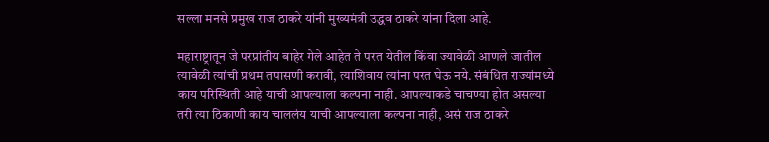सल्ला मनसे प्रमुख राज ठाकरे यांनी मुख्यमंत्री उद्धव ठाकरे यांना दिला आहे.

महाराष्ट्रातून जे परप्रांतीय बाहेर गेले आहेत ते परत येतील किंवा ज्यावेळी आणले जातील त्यावेळी त्यांची प्रथम तपासणी करावी, त्याशिवाय त्यांना परत घेऊ नये. संबंधित राज्यांमध्ये काय परिस्थिती आहे याची आपल्याला कल्पना नाही. आपल्याकडे चाचण्या होत असल्या तरी त्या ठिकाणी काय चाललंय याची आपल्याला कल्पना नाही, असं राज ठाकरे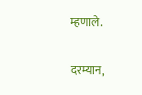म्हणाले.

दरम्यान,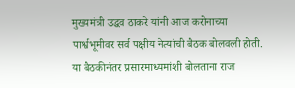मुख्यमंत्री उद्धव ठाकरे यांनी आज करोनाच्या पार्श्वभूमीवर सर्व पक्षीय नेत्यांची बैठक बोलवली होती. या बैठकीनंतर प्रसारमाध्यमांशी बोलताना राज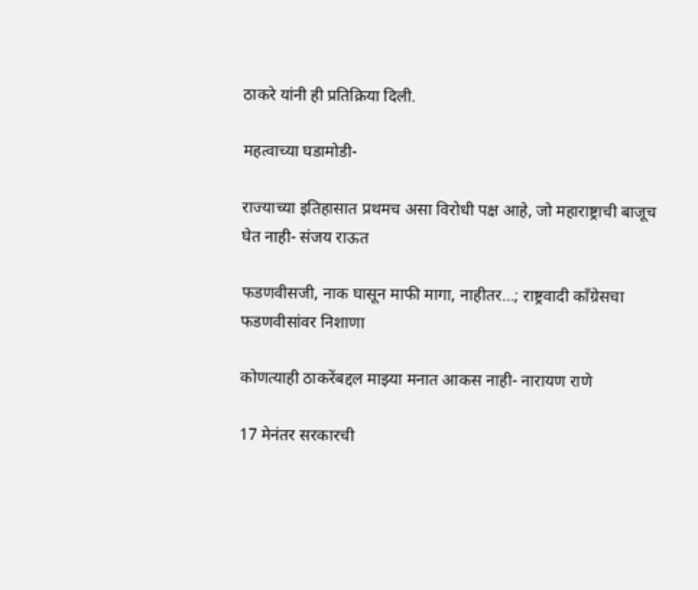ठाकरे यांनी ही प्रतिक्रिया दिली.

महत्वाच्या घडामोडी-

राज्याच्या इतिहासात प्रथमच असा विरोधी पक्ष आहे, जो महाराष्ट्राची बाजूच घेत नाही- संजय राऊत

फडणवीसजी, नाक घासून माफी मागा, नाहीतर…; राष्ट्रवादी काँग्रेसचा फडणवीसांवर निशाणा

कोणत्याही ठाकरेंबद्दल माझ्या मनात आकस नाही- नारायण राणे

17 मेनंतर सरकारची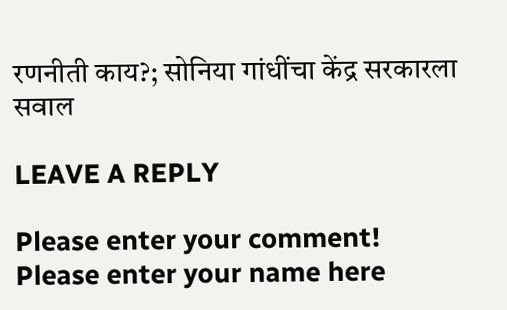रणनीती काय?; सोनिया गांधींचा केंद्र सरकारला सवाल

LEAVE A REPLY

Please enter your comment!
Please enter your name here